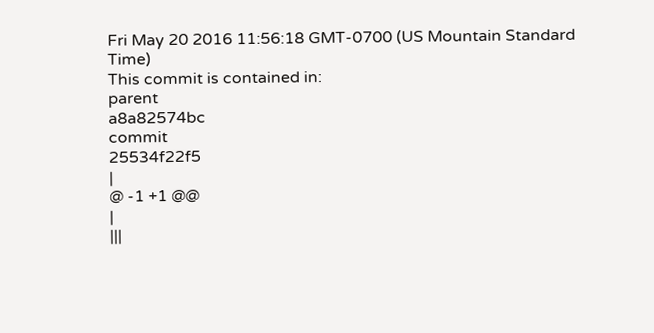Fri May 20 2016 11:56:18 GMT-0700 (US Mountain Standard Time)
This commit is contained in:
parent
a8a82574bc
commit
25534f22f5
|
@ -1 +1 @@
|
|||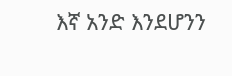እኛ አንድ እንደሆንን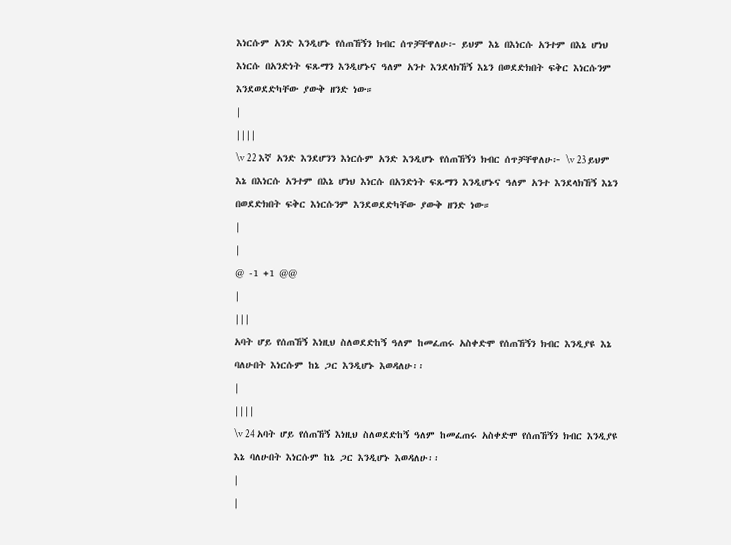እነርሱም አንድ እንዲሆኑ የሰጠኸኝን ክብር ሰጥቻቸዋለሁ፦ ይህም እኔ በእነርሱ አንተም በእኔ ሆነህ እነርሱ በአንድነት ፍጹማን እንዲሆኑና ዓለም አንተ እንደላክኸኝ እኔን በወደድክበት ፍቅር እነርሱንም እንደወደድካቸው ያውቅ ዘንድ ነው።
|
||||
\v 22 እኛ አንድ እንደሆንን እነርሱም አንድ እንዲሆኑ የሰጠኸኝን ክብር ሰጥቻቸዋለሁ፦ \v 23 ይህም እኔ በእነርሱ አንተም በእኔ ሆነህ እነርሱ በአንድነት ፍጹማን እንዲሆኑና ዓለም አንተ እንደላክኸኝ እኔን በወደድክበት ፍቅር እነርሱንም እንደወደድካቸው ያውቅ ዘንድ ነው።
|
|
@ -1 +1 @@
|
|||
አባት ሆይ የሰጠኸኝ እነዚህ ስለወደድከኝ ዓለም ከመፈጠሩ አስቀድሞ የሰጠኸኝን ክብር እንዲያዩ እኔ ባለሁበት እነርሱም ከኔ ጋር እንዲሆኑ እወዳለሁ፡፡
|
||||
\v 24 አባት ሆይ የሰጠኸኝ እነዚህ ስለወደድከኝ ዓለም ከመፈጠሩ አስቀድሞ የሰጠኸኝን ክብር እንዲያዩ እኔ ባለሁበት እነርሱም ከኔ ጋር እንዲሆኑ እወዳለሁ፡፡
|
|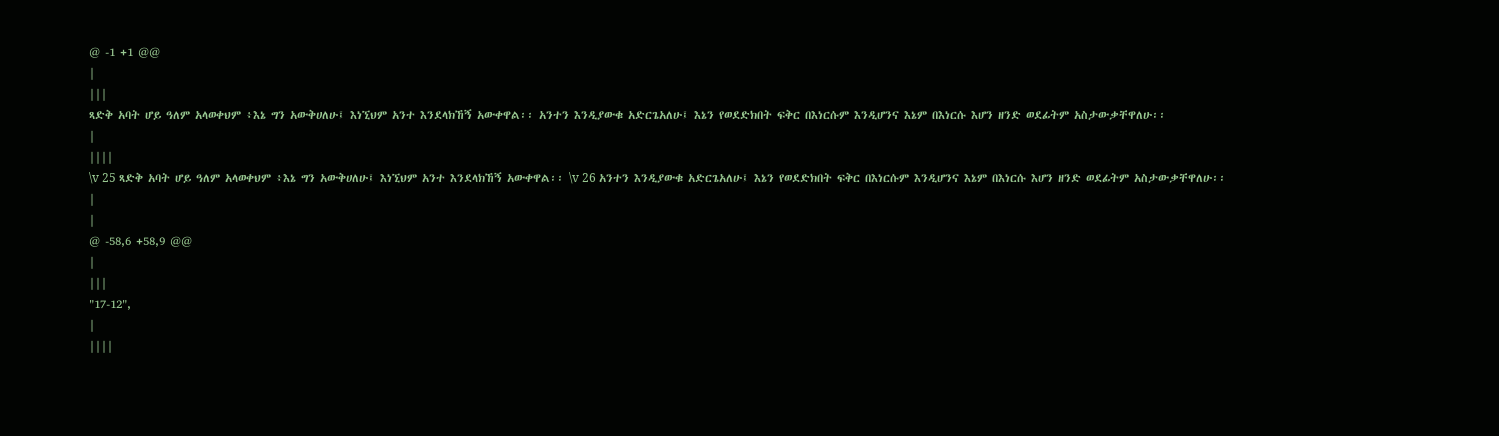@ -1 +1 @@
|
|||
ጻድቅ አባት ሆይ ዓለም አላወቀህም ፥እኔ ግን አውቅሀለሁ፤ እነኚህም አንተ እንደላክኸኝ አውቀዋል፡፡ አንተን እንዲያውቁ አድርጌአለሁ፤ እኔን የወደድክበት ፍቅር በእነርሱም እንዲሆንና እኔም በእነርሱ እሆን ዘንድ ወደፊትም አስታውቃቸዋለሁ፡፡
|
||||
\v 25 ጻድቅ አባት ሆይ ዓለም አላወቀህም ፥እኔ ግን አውቅሀለሁ፤ እነኚህም አንተ እንደላክኸኝ አውቀዋል፡፡ \v 26 አንተን እንዲያውቁ አድርጌአለሁ፤ እኔን የወደድክበት ፍቅር በእነርሱም እንዲሆንና እኔም በእነርሱ እሆን ዘንድ ወደፊትም አስታውቃቸዋለሁ፡፡
|
|
@ -58,6 +58,9 @@
|
|||
"17-12",
|
||||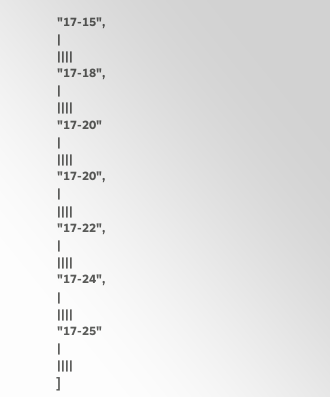"17-15",
|
||||
"17-18",
|
||||
"17-20"
|
||||
"17-20",
|
||||
"17-22",
|
||||
"17-24",
|
||||
"17-25"
|
||||
]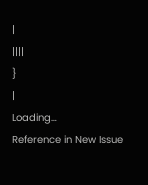|
||||
}
|
Loading…
Reference in New Issue